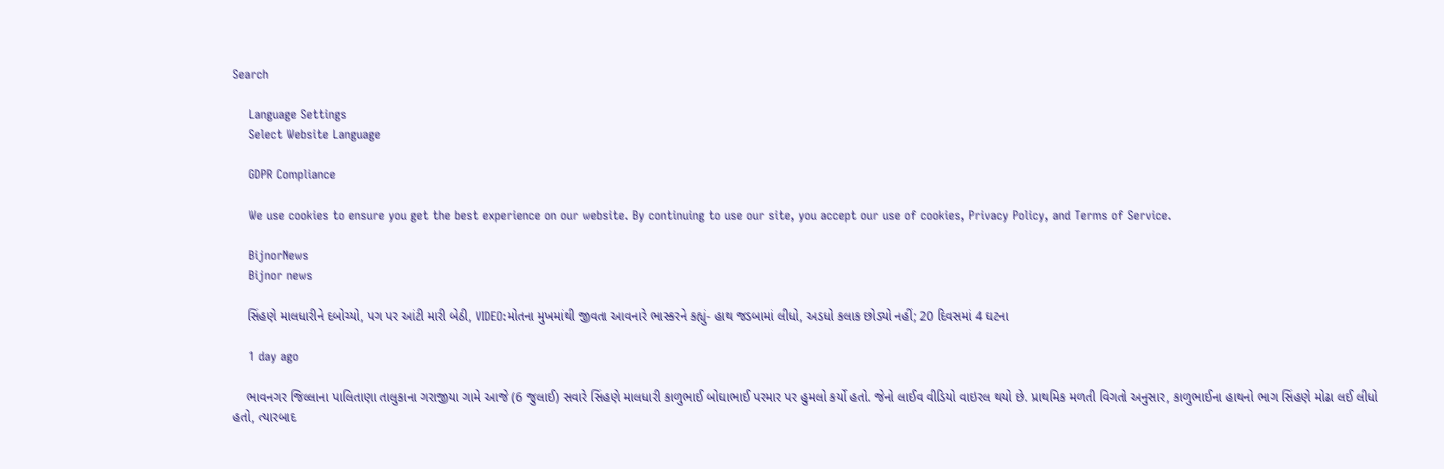Search

    Language Settings
    Select Website Language

    GDPR Compliance

    We use cookies to ensure you get the best experience on our website. By continuing to use our site, you accept our use of cookies, Privacy Policy, and Terms of Service.

    BijnorNews
    Bijnor news

    સિંહણે માલધારીને દબોચ્યો, પગ પર આંટી મારી બેઠી, VIDEO:મોતના મુખમાંથી જીવતા આવનારે ભાસ્કરને કહ્યું- હાથ જડબામાં લીધો, અડધો કલાક છોડ્યો નહીં; 20 દિવસમાં 4 ઘટના

    1 day ago

    ભાવનગર જિલ્લાના પાલિતાણા તાલુકાના ગરાજીયા ગામે આજે (6 જુલાઈ) સવારે સિંહણે માલધારી કાળુભાઈ બોઘાભાઈ પરમાર પર હુમલો કર્યો હતો. જેનો લાઈવ વીડિયો વાઇરલ થયો છે. પ્રાથમિક મળતી વિગતો અનુસાર, કાળુભાઈના હાથનો ભાગ સિંહણે મોઢા લઈ લીધો હતો, ત્યારબાદ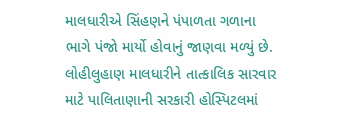માલધારીએ સિંહણને પંપાળતા ગળાના ભાગે પંજો માર્યો હોવાનું જાણવા મળ્યું છે. લોહીલુહાણ માલધારીને તાત્કાલિક સારવાર માટે પાલિતાણાની સરકારી હોસ્પિટલમાં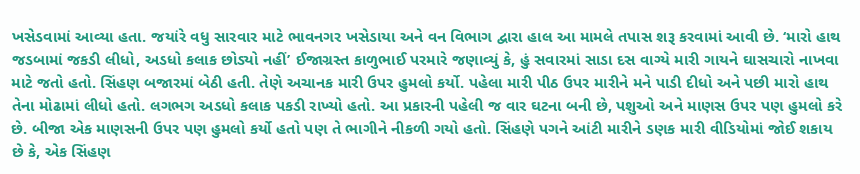ખસેડવામાં આવ્યા હતા. જયાંરે વધુ સારવાર માટે ભાવનગર ખસેડાયા અને વન વિભાગ દ્વારા હાલ આ મામલે તપાસ શરૂ કરવામાં આવી છે. ‘મારો હાથ જડબામાં જકડી લીધો, અડધો કલાક છોડ્યો નહીં’ ઈજાગ્રસ્ત કાળુભાઈ પરમારે જણાવ્યું કે, હું સવારમાં સાડા દસ વાગ્યે મારી ગાયને ઘાસચારો નાખવા માટે જતો હતો. સિંહણ બજારમાં બેઠી હતી. તેણે અચાનક મારી ઉપર હુમલો કર્યો. પહેલા મારી પીઠ ઉપર મારીને મને પાડી દીધો અને પછી મારો હાથ તેના મોઢામાં લીધો હતો. લગભગ અડધો કલાક પકડી રાખ્યો હતો. આ પ્રકારની પહેલી જ વાર ઘટના બની છે, પશુઓ અને માણસ ઉપર પણ હુમલો કરે છે. બીજા એક માણસની ઉપર પણ હુમલો કર્યો હતો પણ તે ભાગીને નીકળી ગયો હતો. સિંહણે પગને આંટી મારીને ડણક મારી વીડિયોમાં જોઈ શકાય છે કે, એક સિંહણ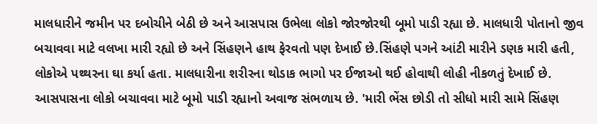માલધારીને જમીન પર દબોચીને બેઠી છે અને આસપાસ ઉભેલા લોકો જોરજોરથી બૂમો પાડી રહ્યા છે. માલધારી પોતાનો જીવ બચાવવા માટે વલખા મારી રહ્યો છે અને સિંહણને હાથ ફેરવતો પણ દેખાઈ છે.સિંહણે પગને આંટી મારીને ડણક મારી હતી, લોકોએ પથ્થરના ઘા કર્યા હતા. માલધારીના શરીરના થોડાક ભાગો પર ઈજાઓ થઈ હોવાથી લોહી નીકળતું દેખાઈ છે. આસપાસના લોકો બચાવવા માટે બૂમો પાડી રહ્યાનો અવાજ સંભળાય છે. 'મારી ભેંસ છોડી તો સીધો મારી સામે સિંહણ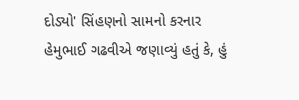દોડ્યો' સિંહણનો સામનો કરનાર હેમુભાઈ ગઢવીએ જણાવ્યું હતું કે, હું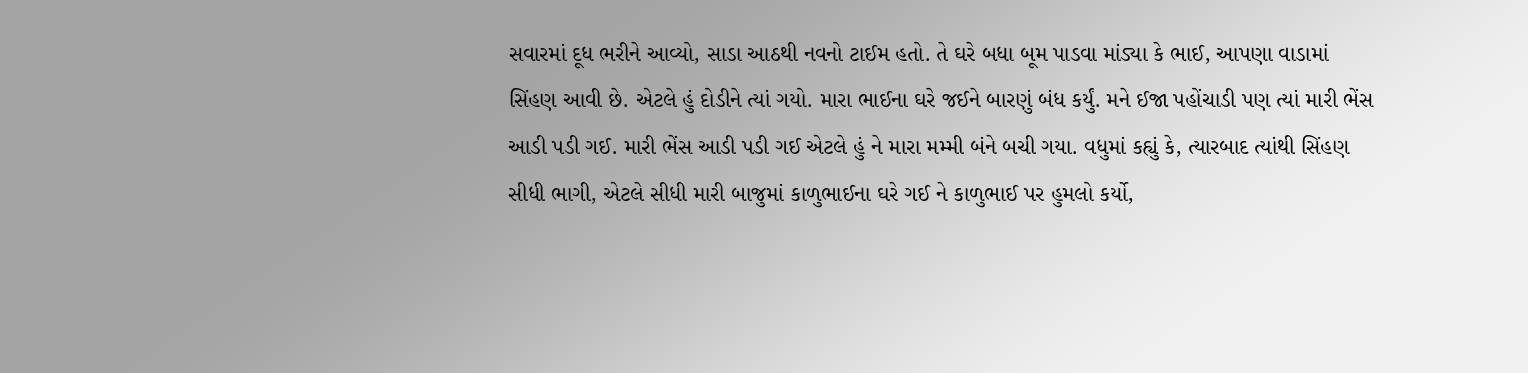સવારમાં દૂધ ભરીને આવ્યો, સાડા આઠથી નવનો ટાઈમ હતો. તે ઘરે બધા બૂમ પાડવા માંડ્યા કે ભાઈ, આપણા વાડામાં સિંહણ આવી છે. એટલે હું દોડીને ત્યાં ગયો. મારા ભાઈના ઘરે જઈને બારણું બંધ કર્યું. મને ઈજા પહોંચાડી પણ ત્યાં મારી ભેંસ આડી પડી ગઈ. મારી ભેંસ આડી પડી ગઈ એટલે હું ને મારા મમ્મી બંને બચી ગયા. વધુમાં કહ્યું કે, ત્યારબાદ ત્યાંથી સિંહણ સીધી ભાગી, એટલે સીધી મારી બાજુમાં કાળુભાઈના ઘરે ગઈ ને કાળુભાઈ પર હુમલો કર્યો,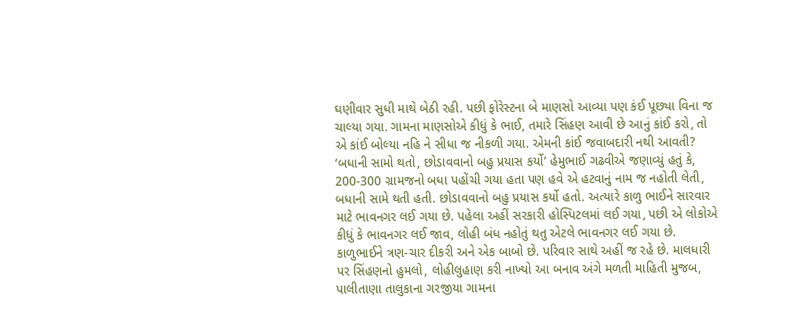ઘણીવાર સુધી માથે બેઠી રહી. પછી ફોરેસ્ટના બે માણસો આવ્યા પણ કંઈ પૂછ્યા વિના જ ચાલ્યા ગયા. ગામના માણસોએ કીધું કે ભાઈ, તમારે સિંહણ આવી છે આનું કાંઈ કરો, તો એ કાંઈ બોલ્યા નહિ ને સીધા જ નીકળી ગયા. એમની કાંઈ જવાબદારી નથી આવતી? ‘બધાની સામો થતો, છોડાવવાનો બહુ પ્રયાસ કર્યો’ હેમુભાઈ ગઢવીએ જણાવ્યું હતું કે, 200-300 ગ્રામજનો બધા પહોંચી ગયા હતા પણ હવે એ હટવાનું નામ જ નહોતી લેતી, બધાની સામે થતી હતી. છોડાવવાનો બહુ પ્રયાસ કર્યો હતો. અત્યારે કાળુ ભાઈને સારવાર માટે ભાવનગર લઈ ગયા છે. પહેલા અહીં સરકારી હોસ્પિટલમાં લઈ ગયા, પછી એ લોકોએ કીધું કે ભાવનગર લઈ જાવ, લોહી બંધ નહોતું થતુ એટલે ભાવનગર લઈ ગયા છે. કાળુભાઈને ત્રણ-ચાર દીકરી અને એક બાબો છે. પરિવાર સાથે અહીં જ રહે છે. માલધારી પર સિંહણનો હુમલો, લોહીલુહાણ કરી નાખ્યો આ બનાવ અંગે મળતી માહિતી મુજબ, પાલીતાણા તાલુકાના ગરજીયા ગામના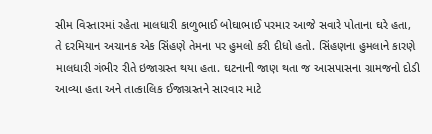સીમ વિસ્તારમાં રહેતા માલધારી કાળુભાઈ બોઘાભાઈ પરમાર આજે સવારે પોતાના ઘરે હતા, તે દરમિયાન અચાનક એક સિંહણે તેમના પર હુમલો કરી દીધો હતો. સિંહણના હુમલાને કારણે માલધારી ગંભીર રીતે ઇજાગ્રસ્ત થયા હતા. ઘટનાની જાણ થતા જ આસપાસના ગ્રામજનો દોડી આવ્યા હતા અને તાત્કાલિક ઈજાગ્રસ્તને સારવાર માટે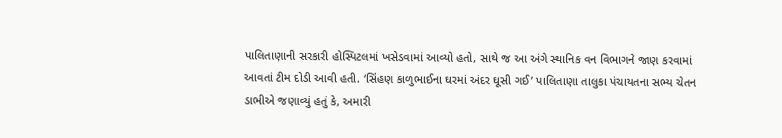પાલિતાણાની સરકારી હોસ્પિટલમાં ખસેડવામાં આવ્યો હતો, સાથે જ આ અંગે સ્થાનિક વન વિભાગને જાણ કરવામાં આવતાં ટીમ દોડી આવી હતી. ‘સિંહણ કાળુભાઈના ઘરમાં અંદર ઘૂસી ગઈ’ પાલિતાણા તાલુકા પંચાયતના સભ્ય ચેતન ડાભીએ જણાવ્યું હતું કે, અમારી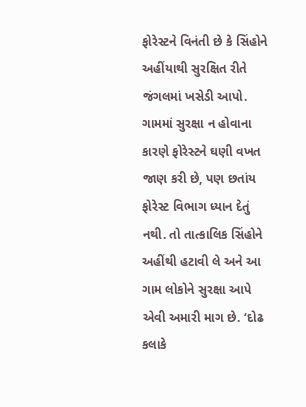ફોરેસ્ટને વિનંતી છે કે સિંહોને અહીંયાથી સુરક્ષિત રીતે જંગલમાં ખસેડી આપો. ગામમાં સુરક્ષા ન હોવાના કારણે ફોરેસ્ટને ઘણી વખત જાણ કરી છે, પણ છતાંય ફોરેસ્ટ વિભાગ ધ્યાન દેતું નથી. તો તાત્કાલિક સિંહોને અહીંથી હટાવી લે અને આ ગામ લોકોને સુરક્ષા આપે એવી અમારી માગ છે. ‘દોઢ કલાકે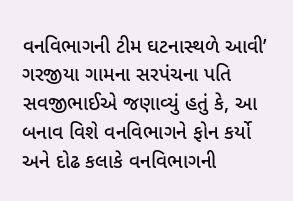વનવિભાગની ટીમ ઘટનાસ્થળે આવી’ ગરજીયા ગામના સરપંચના પતિ સવજીભાઈએ જણાવ્યું હતું કે, આ બનાવ વિશે વનવિભાગને ફોન કર્યો અને દોઢ કલાકે વનવિભાગની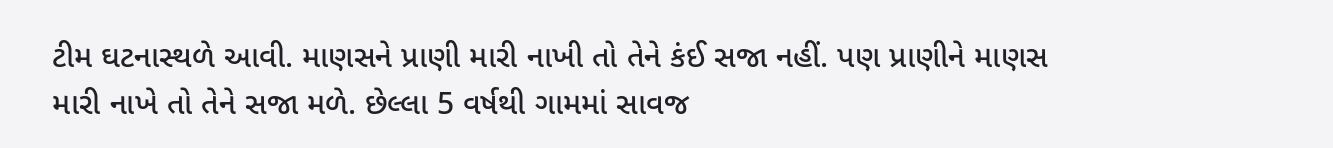ટીમ ઘટનાસ્થળે આવી. માણસને પ્રાણી મારી નાખી તો તેને કંઈ સજા નહીં. પણ પ્રાણીને માણસ મારી નાખે તો તેને સજા મળે. છેલ્લા 5 વર્ષથી ગામમાં સાવજ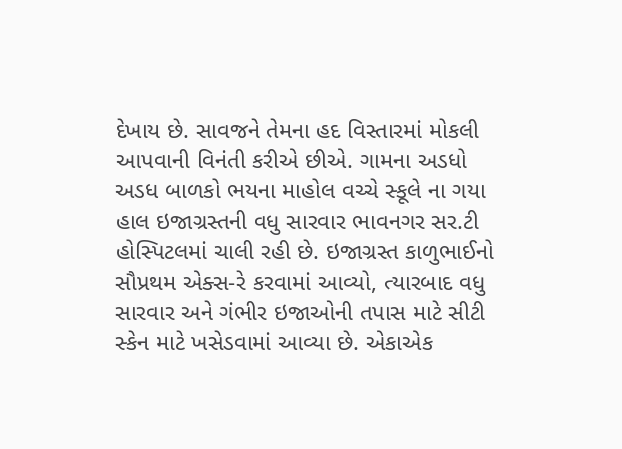દેખાય છે. સાવજને તેમના હદ વિસ્તારમાં મોકલી આપવાની વિનંતી કરીએ છીએ. ગામના અડધો અડધ બાળકો ભયના માહોલ વચ્ચે સ્કૂલે ના ગયા હાલ ઇજાગ્રસ્તની વધુ સારવાર ભાવનગર સર.ટી હોસ્પિટલમાં ચાલી રહી છે. ઇજાગ્રસ્ત કાળુભાઈનો સૌપ્રથમ એક્સ-રે કરવામાં આવ્યો, ત્યારબાદ વધુ સારવાર અને ગંભીર ઇજાઓની તપાસ માટે સીટી સ્કેન માટે ખસેડવામાં આવ્યા છે. એકાએક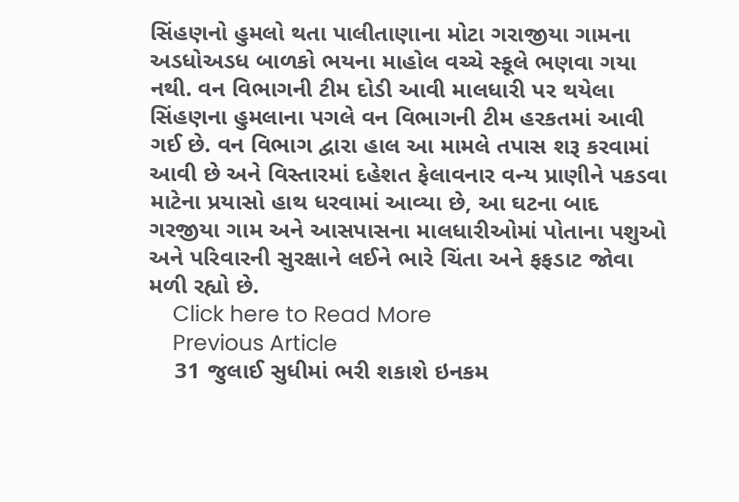સિંહણનો હુમલો થતા પાલીતાણાના મોટા ગરાજીયા ગામના અડધોઅડધ બાળકો ભયના માહોલ વચ્ચે સ્કૂલે ભણવા ગયા નથી. વન વિભાગની ટીમ દોડી આવી માલધારી પર થયેલા સિંહણના હુમલાના પગલે વન વિભાગની ટીમ હરકતમાં આવી ગઈ છે. વન વિભાગ દ્વારા હાલ આ મામલે તપાસ શરૂ કરવામાં આવી છે અને વિસ્તારમાં દહેશત ફેલાવનાર વન્ય પ્રાણીને પકડવા માટેના પ્રયાસો હાથ ધરવામાં આવ્યા છે, આ ઘટના બાદ ગરજીયા ગામ અને આસપાસના માલધારીઓમાં પોતાના પશુઓ અને પરિવારની સુરક્ષાને લઈને ભારે ચિંતા અને ફફડાટ જોવા મળી રહ્યો છે.
    Click here to Read More
    Previous Article
    31 જુલાઈ સુધીમાં ભરી શકાશે ઇનકમ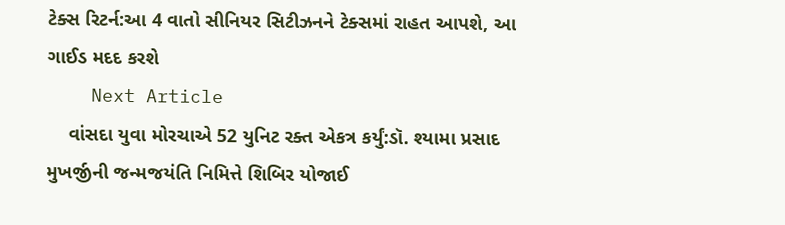ટેક્સ રિટર્ન:આ 4 વાતો સીનિયર સિટીઝનને ટેક્સમાં રાહત આપશે, આ ગાઈડ મદદ કરશે
    Next Article
    વાંસદા યુવા મોરચાએ 52 યુનિટ રક્ત એકત્ર કર્યું:ડૉ. શ્યામા પ્રસાદ મુખર્જીની જન્મજયંતિ નિમિત્તે શિબિર યોજાઈ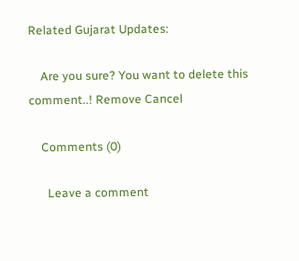Related Gujarat Updates:

    Are you sure? You want to delete this comment..! Remove Cancel

    Comments (0)

      Leave a comment